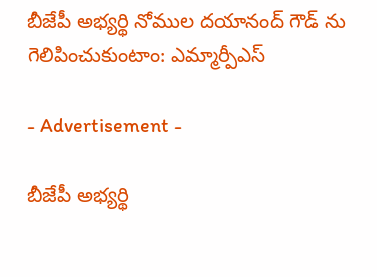బీజేపీ అభ్యర్థి నోముల దయానంద్ గౌడ్ ను గెలిపించుకుంటాం: ఎమ్మార్పీఎస్

- Advertisement -

బీజేపీ అభ్యర్థి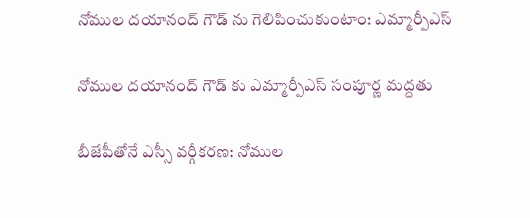నోముల దయానంద్ గౌడ్ ను గెలిపించుకుంటాం: ఎమ్మార్పీఎస్

నోముల దయానంద్ గౌడ్ కు ఎమ్మార్పీఎస్ సంపూర్ణ మద్దతు

బీజేపీతోనే ఎస్సీ వర్గీకరణ: నోముల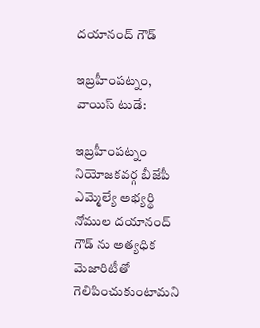దయానంద్ గౌడ్

ఇబ్రహీంపట్నం, వాయిస్ టుడే:

ఇబ్రహీంపట్నం నియోజకవర్గ బీజేపీ ఎమ్మెల్యే అభ్యర్థి నోముల దయానంద్ గౌడ్ ను అత్యధిక మెజారిటీతో గెలిపించుకుంటామని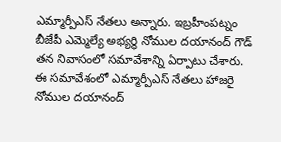ఎమ్మార్పీఎస్ నేతలు అన్నారు. ఇబ్రహీంపట్నం బీజేపీ ఎమ్మెల్యే అభ్యర్థి నోముల దయానంద్ గౌడ్ తన నివాసంలో సమావేశాన్ని ఏర్పాటు చేశారు. ఈ సమావేశంలో ఎమ్మార్పీఎస్ నేతలు హాజరై నోముల దయానంద్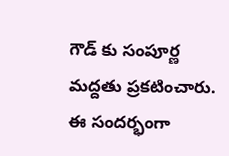గౌడ్ కు సంపూర్ణ మద్దతు ప్రకటించారు. ఈ సందర్భంగా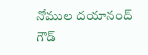నోముల దయానంద్ గౌడ్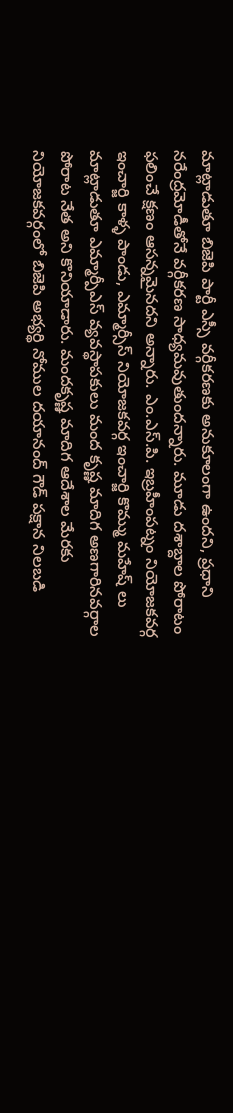మాట్లాడుతూ బిజెపి పార్టీ ఎస్సీ వర్గీకరణకు అనుకూలంగా ఉందని, ప్రధాని నరేంద్రమోడీతోనే వర్గీకరణ సాధ్యమవుతుందన్నారు. మూడు దశాబ్దాల పోరాటం ఫలించే క్షణం ఆసన్నమైనదని అన్నారు. ఎం.ఎస్.పి. ఇబ్రహీంపట్నం నియోజకవర్గ ఇంచార్జి కాళ్ళ పాండు, ఎమ్మార్సీస్ నియోజకవర్గ ఇంచార్జి కొమ్ము మహేష్ లు మాట్లాడుతూ ఎమ్మార్పీఎస్ వ్యవస్థాపకులు మంద కృష్ణ మాదిగ అణగారినవర్గాల పోరాట నేత అని కొనియాడారు. మందకృష్ణ మాదిగ ఆదేశాల మేరకు నియోజకవర్గంలో బిజెపి అభ్యర్థి నోముల దయానంద్ గౌడ్ పక్షాన నిలబడి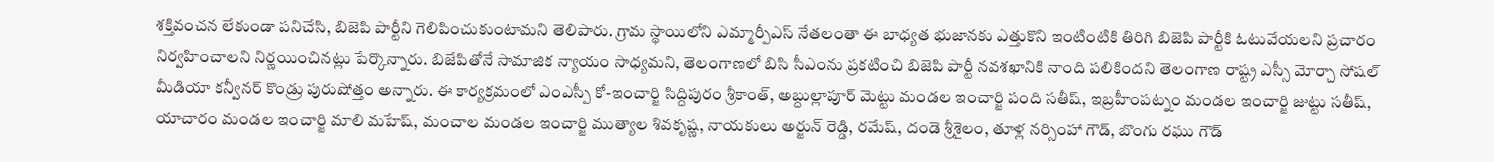శక్తివంచన లేకుండా పనిచేసి, బిజెపి పార్టీని గెలిపించుకుంటామని తెలిపారు. గ్రామ స్థాయిలోని ఎమ్మార్పీఎస్ నేతలంతా ఈ బాధ్యత భుజానకు ఎత్తుకొని ఇంటింటికి తిరిగి బిజెపి పార్టీకి ఓటువేయలని ప్రచారం నిర్వహించాలని నిర్ణయించినట్లు పేర్కొన్నారు. బిజేపితోనే సామాజిక న్యాయం సాధ్యమని, తెలంగాణలో బిసి సీఎంను ప్రకటించి బిజెపి పార్టీ నవశఖానికి నాంది పలికిందని తెలంగాణ రాష్ట్ర ఎస్సీ మోర్చా సోషల్ మీడియా కన్వీనర్ కొండ్రు పురుషోత్తం అన్నారు. ఈ కార్యక్రమంలో ఎంఎస్పీ కో-ఇంచార్జి సిద్దిపురం శ్రీకాంత్, అబ్దుల్లాపూర్ మెట్టు మండల ఇంచార్జి పంది సతీష్, ఇబ్రహీంపట్నం మండల ఇంచార్జి జుట్టు సతీష్, యాచారం మండల ఇంచార్జి మాలి మహేష్, మంచాల మండల ఇంచార్జి ముత్యాల శివకృష్ణ, నాయకులు అర్జున్ రెడ్డి, రమేష్, దండె శ్రీశైలం, తూళ్ల నర్సింహా గౌడ్, బొంగు రఘు గౌడ్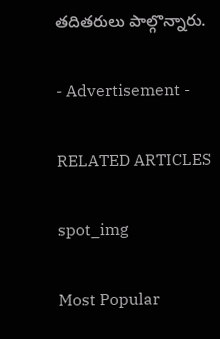తదితరులు పాల్గొన్నారు.

- Advertisement -

RELATED ARTICLES

spot_img

Most Popular